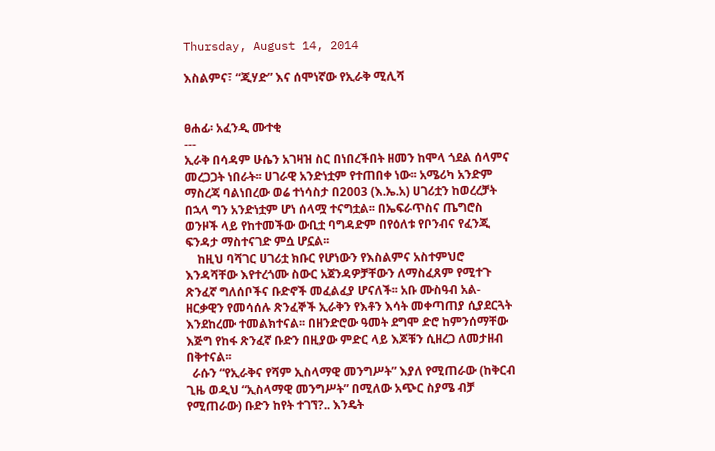Thursday, August 14, 2014

እስልምና፣ “ጂሃድ” እና ሰሞነኛው የኢራቅ ሚሊሻ


ፀሐፊ፡ አፈንዲ ሙተቂ
---
ኢራቅ በሳዳም ሁሴን አገዛዝ ስር በነበረችበት ዘመን ከሞላ ጎደል ሰላምና መረጋጋት ነበራት፡፡ ሀገራዊ አንድነቷም የተጠበቀ ነው፡፡ አሜሪካ አንድም ማስረጃ ባልነበረው ወሬ ተነሳስታ በ2003 (እ.ኤ.አ) ሀገሪቷን ከወረረቻት በኋላ ግን አንድነቷም ሆነ ሰላሟ ተናግቷል፡፡ በኤፍራጥስና ጤግሮስ ወንዞች ላይ የከተመችው ውቢቷ ባግዳድም በየዕለቱ የቦንብና የፈንጂ ፍንዳታ ማስተናገድ ምሷ ሆኗል፡፡
    ከዚህ ባሻገር ሀገሪቷ ክቡር የሆነውን የእስልምና አስተምህሮ እንዳሻቸው እየተረጎሙ ስውር አጀንዳዎቻቸውን ለማስፈጸም የሚተጉ ጽንፈኛ ግለሰቦችና ቡድኖች መፈልፈያ ሆናለች፡፡ አቡ ሙስዓብ አል-ዘርቃዊን የመሳሰሉ ጽንፈኞች ኢራቅን የእቶን እሳት መቀጣጠያ ሲያደርጓት እንደከረሙ ተመልክተናል፡፡ በዘንድሮው ዓመት ደግሞ ድሮ ከምንሰማቸው እጅግ የከፋ ጽንፈኛ ቡድን በዚያው ምድር ላይ እጆቹን ሲዘረጋ ለመታዘብ በቅተናል፡፡
  ራሱን “የኢራቅና የሻም ኢስላማዊ መንግሥት” እያለ የሚጠራው (ከቅርብ ጊዜ ወዲህ “ኢስላማዊ መንግሥት” በሚለው አጭር ስያሜ ብቻ የሚጠራው) ቡድን ከየት ተገኘ?.. እንዴት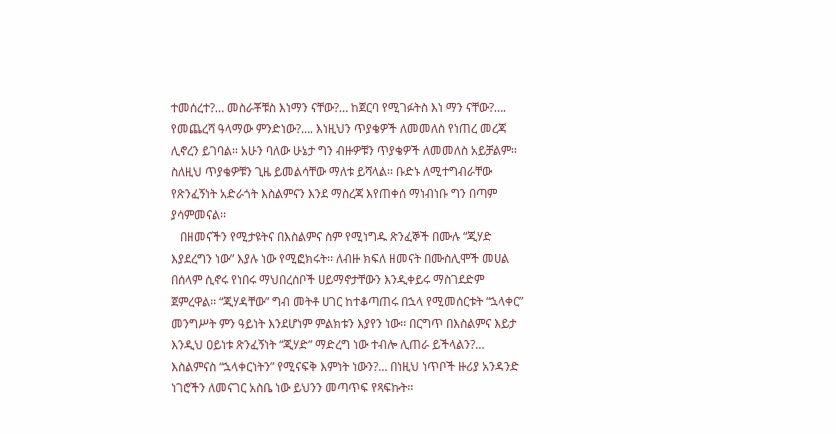ተመሰረተ?… መስራቾቹስ እነማን ናቸው?… ከጀርባ የሚገፉትስ እነ ማን ናቸው?…. የመጨረሻ ዓላማው ምንድነው?…. እነዚህን ጥያቄዎች ለመመለስ የነጠረ መረጃ ሊኖረን ይገባል፡፡ አሁን ባለው ሁኔታ ግን ብዙዎቹን ጥያቄዎች ለመመለስ አይቻልም፡፡ ስለዚህ ጥያቄዎቹን ጊዜ ይመልሳቸው ማለቱ ይሻላል፡፡ ቡድኑ ለሚተግብራቸው የጽንፈኝነት አድራጎት እስልምናን እንደ ማስረጃ እየጠቀሰ ማነብነቡ ግን በጣም ያሳምመናል፡፡
   በዘመናችን የሚታዩትና በእስልምና ስም የሚነግዱ ጽንፈኞች በሙሉ “ጂሃድ እያደረግን ነው” እያሉ ነው የሚፎክሩት፡፡ ለብዙ ክፍለ ዘመናት በሙስሊሞች መሀል በሰላም ሲኖሩ የነበሩ ማህበረሰቦች ሀይማኖታቸውን እንዲቀይሩ ማስገደድም ጀምረዋል፡፡ “ጂሃዳቸው” ግብ መትቶ ሀገር ከተቆጣጠሩ በኋላ የሚመሰርቱት “ኋላቀር” መንግሥት ምን ዓይነት እንደሆነም ምልክቱን እያየን ነው፡፡ በርግጥ በእስልምና እይታ እንዲህ ዐይነቱ ጽንፈኝነት “ጂሃድ” ማድረግ ነው ተብሎ ሊጠራ ይችላልን?… እስልምናስ “ኋላቀርነትን” የሚናፍቅ እምነት ነውን?… በነዚህ ነጥቦች ዙሪያ አንዳንድ ነገሮችን ለመናገር አስቤ ነው ይህንን መጣጥፍ የጻፍኩት፡፡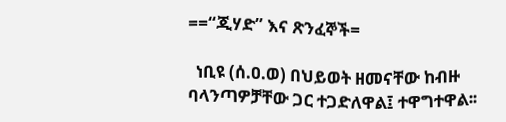==“ጂሃድ” እና ጽንፈኞች=

  ነቢዩ (ሰ.ዐ.ወ) በህይወት ዘመናቸው ከብዙ ባላንጣዎቻቸው ጋር ተጋድለዋል፤ ተዋግተዋል፡፡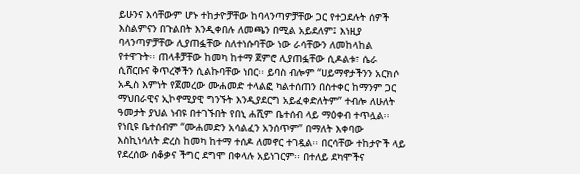ይሁንና እሳቸውም ሆኑ ተከታዮቻቸው ከባላንጣዎቻቸው ጋር የተጋደሉት ሰዎች እስልምናን በጉልበት እንዲቀበሉ ለመጫን በሚል አይደለም፤ እነዚያ ባላንጣዎቻቸው ሊያጠፏቸው ስለተነሱባቸው ነው ራሳቸውን ለመከላከል የተዋጉት፡፡ ጠላቶቻቸው ከመካ ከተማ ጀምሮ ሊያጠፏቸው ሲዶልቱ፣ ሴራ ሲሸርቡና ቅጥረኞችን ሲልኩባቸው ነበር፡፡ ይባስ ብሎም “ሀይማኖታችንን አርክሶ አዲስ እምነት የጀመረው ሙሐመድ ተላልፎ ካልተሰጠን በስተቀር ከማንም ጋር ማህበራዊና ኢኮኖሚያዊ ግንኙት እንዲያደርግ አይፈቀድለትም” ተብሎ ለሁለት ዓመታት ያህል ነብዩ በተገኙበት የበኒ ሐሺም ቤተሰብ ላይ ማዕቀብ ተጥሏል፡፡ የነቢዩ ቤተሰብም “ሙሐመድን አሳልፈን አንሰጥም” በማለት እቀባው እስኪነሳለት ድረስ ከመካ ከተማ ተሰዶ ለመኖር ተገዷል፡፡ በርሳቸው ተከታዮች ላይ የደረሰው ሰቆቃና ችግር ደግሞ በቀላሉ አይነገርም፡፡ በተለይ ደካሞችና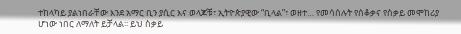ተከላካይ ያልነበራቸው እንደ አማር ቢን ያሲር እና ወላጆቹ፣ ኢትዮጵያዊው “ቢላል”፣ ወዘተ… የመሳሰሉት የሰቆቃና የስቃይ መሞከሪያ ሆነው ነበር ለማለት ይቻላል፡፡ ይህ ስቃይ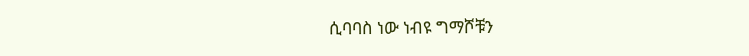ሲባባስ ነው ነብዩ ግማሾቹን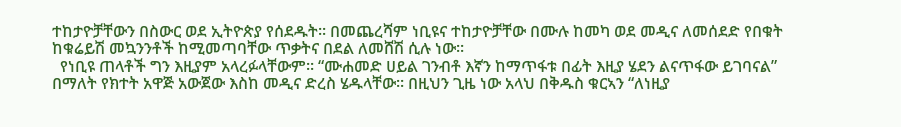ተከታዮቻቸውን በስውር ወደ ኢትዮጵያ የሰደዱት፡፡ በመጨረሻም ነቢዩና ተከታዮቻቸው በሙሉ ከመካ ወደ መዲና ለመሰደድ የበቁት ከቁሬይሽ መኳንንቶች ከሚመጣባቸው ጥቃትና በደል ለመሸሽ ሲሉ ነው፡፡
  የነቢዩ ጠላቶች ግን እዚያም አላረፉላቸውም፡፡ “ሙሐመድ ሀይል ገንብቶ እኛን ከማጥፋቱ በፊት እዚያ ሄደን ልናጥፋው ይገባናል” በማለት የክተት አዋጅ አውጀው እስከ መዲና ድረስ ሄዱላቸው፡፡ በዚህን ጊዜ ነው አላህ በቅዱስ ቁርኣን “ለነዚያ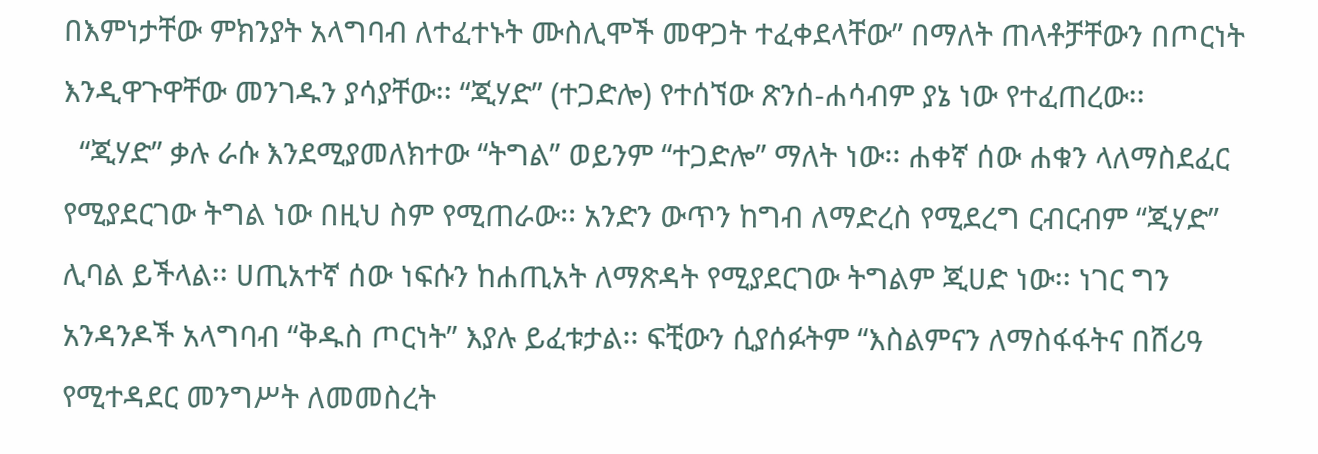በእምነታቸው ምክንያት አላግባብ ለተፈተኑት ሙስሊሞች መዋጋት ተፈቀደላቸው” በማለት ጠላቶቻቸውን በጦርነት እንዲዋጉዋቸው መንገዱን ያሳያቸው፡፡ “ጂሃድ” (ተጋድሎ) የተሰኘው ጽንሰ-ሐሳብም ያኔ ነው የተፈጠረው፡፡
  “ጂሃድ” ቃሉ ራሱ እንደሚያመለክተው “ትግል” ወይንም “ተጋድሎ” ማለት ነው፡፡ ሐቀኛ ሰው ሐቁን ላለማስደፈር የሚያደርገው ትግል ነው በዚህ ስም የሚጠራው፡፡ አንድን ውጥን ከግብ ለማድረስ የሚደረግ ርብርብም “ጂሃድ” ሊባል ይችላል፡፡ ሀጢአተኛ ሰው ነፍሱን ከሐጢአት ለማጽዳት የሚያደርገው ትግልም ጂሀድ ነው፡፡ ነገር ግን አንዳንዶች አላግባብ “ቅዱስ ጦርነት” እያሉ ይፈቱታል፡፡ ፍቺውን ሲያሰፉትም “እስልምናን ለማስፋፋትና በሸሪዓ የሚተዳደር መንግሥት ለመመስረት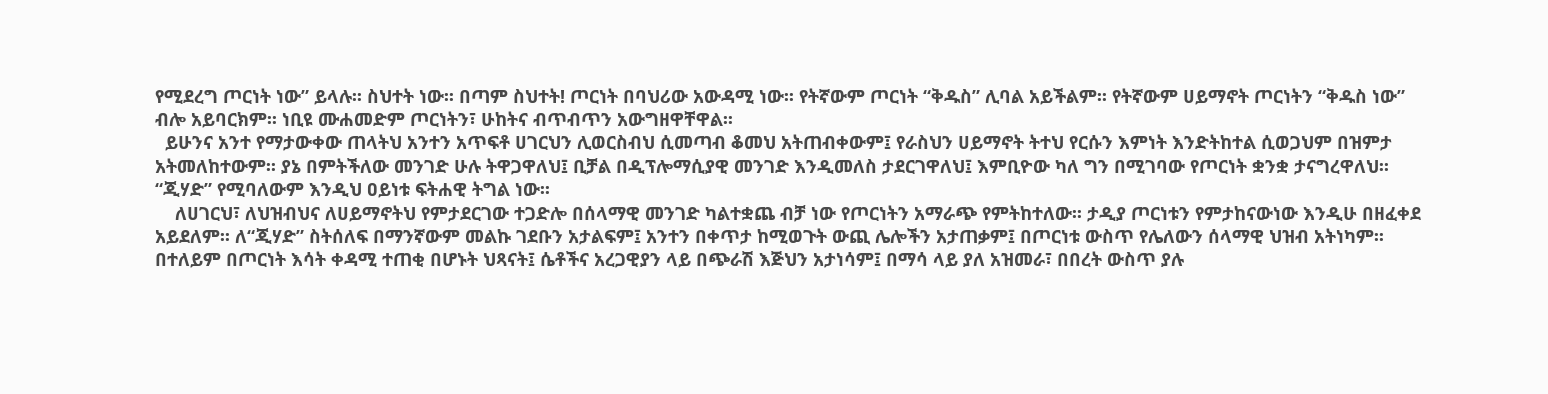የሚደረግ ጦርነት ነው” ይላሉ፡፡ ስህተት ነው፡፡ በጣም ስህተት! ጦርነት በባህሪው አውዳሚ ነው፡፡ የትኛውም ጦርነት “ቅዱስ” ሊባል አይችልም፡፡ የትኛውም ሀይማኖት ጦርነትን “ቅዱስ ነው” ብሎ አይባርክም፡፡ ነቢዩ ሙሐመድም ጦርነትን፣ ሁከትና ብጥብጥን አውግዘዋቸዋል፡፡
  ይሁንና አንተ የማታውቀው ጠላትህ አንተን አጥፍቶ ሀገርህን ሊወርስብህ ሲመጣብ ቆመህ አትጠብቀውም፤ የራስህን ሀይማኖት ትተህ የርሱን እምነት እንድትከተል ሲወጋህም በዝምታ አትመለከተውም፡፡ ያኔ በምትችለው መንገድ ሁሉ ትዋጋዋለህ፤ ቢቻል በዲፕሎማሲያዊ መንገድ እንዲመለስ ታደርገዋለህ፤ እምቢዮው ካለ ግን በሚገባው የጦርነት ቋንቋ ታናግረዋለህ፡፡ “ጂሃድ” የሚባለውም እንዲህ ዐይነቱ ፍትሐዊ ትግል ነው፡፡
    ለሀገርህ፣ ለህዝብህና ለሀይማኖትህ የምታደርገው ተጋድሎ በሰላማዊ መንገድ ካልተቋጨ ብቻ ነው የጦርነትን አማራጭ የምትከተለው፡፡ ታዲያ ጦርነቱን የምታከናውነው እንዲሁ በዘፈቀደ አይደለም፡፡ ለ“ጂሃድ” ስትሰለፍ በማንኛውም መልኩ ገደቡን አታልፍም፤ አንተን በቀጥታ ከሚወጉት ውጪ ሌሎችን አታጠቃም፤ በጦርነቱ ውስጥ የሌለውን ሰላማዊ ህዝብ አትነካም፡፡ በተለይም በጦርነት እሳት ቀዳሚ ተጠቂ በሆኑት ህጻናት፤ ሴቶችና አረጋዊያን ላይ በጭራሽ እጅህን አታነሳም፤ በማሳ ላይ ያለ አዝመራ፣ በበረት ውስጥ ያሉ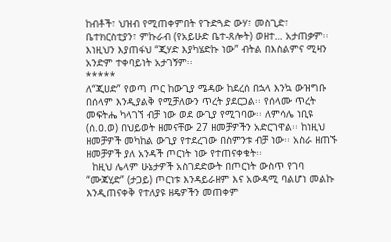ከብቶች፣ ህዝብ የሚጠቀምበት የጉድጓድ ውሃ፣ መስጊድ፣ ቤተክርስቲያን፣ ምኩራብ (የአይሁድ ቤተ-ጸሎት) ወዘተ… አታጠቃም፡፡ እነዚህን እያጠፋህ “ጂሃድ እያካሄድኩ ነው” ብትል በእስልምና ሚዛን አንድም ተቀባይነት አታገኝም፡፡
*****
ለ“ጂሀድ” የወጣ ጦር ከውጊያ ሜዳው ከደረሰ በኋላ እንኳ ውዝግቡ በሰላም እንዲያልቅ የሚቻለውን ጥረት ያደርጋል፡፡ የሰላሙ ጥረት መፍትሔ ካላገኘ ብቻ ነው ወደ ውጊያ የሚገባው፡፡ ለምሳሌ ነቢዩ (ሰ.ዐ.ወ) በህይወት ዘመናቸው 27 ዘመቻዎችን አድርገዋል፡፡ ከነዚህ ዘመቻዎች መካከል ውጊያ የተደረገው በስምንቱ ብቻ ነው፡፡ አስራ ዘጠኙ ዘመቻዎች ያለ አንዳች ጦርነት ነው የተጠናቀቁት፡፡
  ከዚህ ሌላም ሁኔታዎች አስገደድውት በጦርነት ውስጥ የገባ “ሙጃሂድ” (ታጋይ) ጦርነቱ እንዳይራዘም እና አውዳሚ ባልሆነ መልኩ እንዲጠናቀቅ የተለያዩ ዘዴዎችን መጠቀም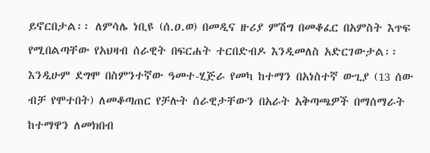ይኖርበታል፡፡ ለምሳሌ ነቢዩ (ሰ.ዐ.ወ) በመዲና ዙሪያ ምሽግ በመቆፈር በአምስት እጥፍ የሚበልጣቸው የአህዛብ ሰራዊት በፍርሐት ተርበድብዶ እንዲመለስ አድርገውታል፡፡ እንዲሁም ደግሞ በስምንተኛው ዓመተ-ሂጅራ የመካ ከተማን በአነስተኛ ውጊያ (13 ሰው ብቻ የሞተበት) ለመቆጣጠር የቻሉት ሰራዊታቸውን በአራት አቅጣጫዎች በማሰማራት ከተማዋን ለመክበብ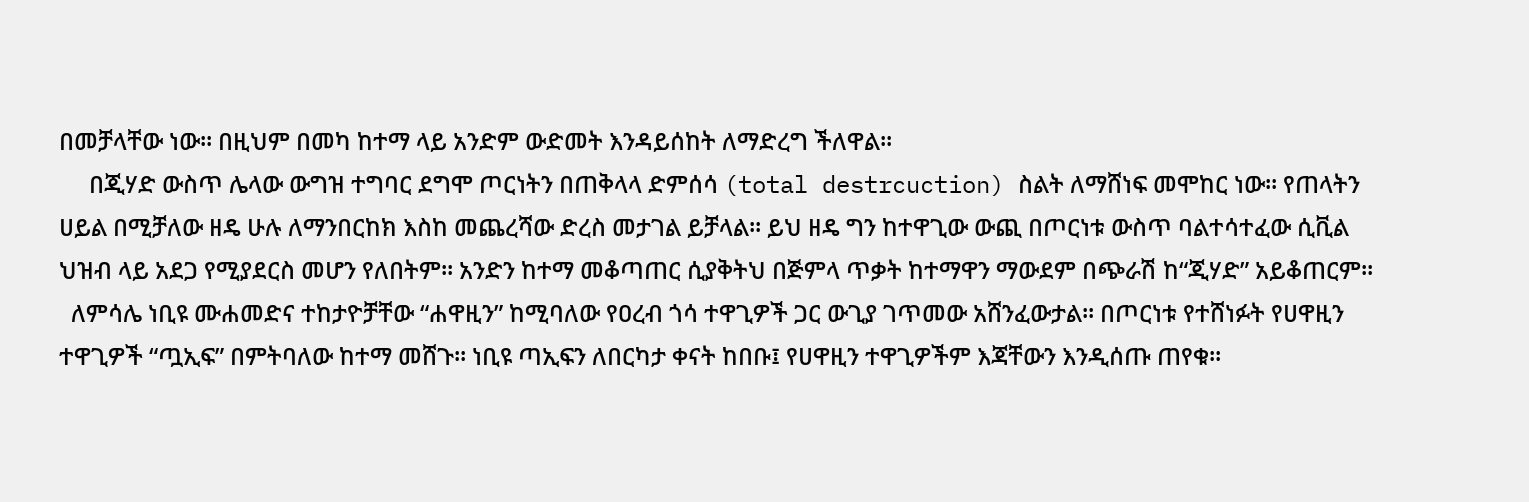በመቻላቸው ነው፡፡ በዚህም በመካ ከተማ ላይ አንድም ውድመት እንዳይሰከት ለማድረግ ችለዋል፡፡
     በጂሃድ ውስጥ ሌላው ውግዝ ተግባር ደግሞ ጦርነትን በጠቅላላ ድምሰሳ (total destrcuction) ስልት ለማሸነፍ መሞከር ነው፡፡ የጠላትን ሀይል በሚቻለው ዘዴ ሁሉ ለማንበርከክ እስከ መጨረሻው ድረስ መታገል ይቻላል፡፡ ይህ ዘዴ ግን ከተዋጊው ውጪ በጦርነቱ ውስጥ ባልተሳተፈው ሲቪል ህዝብ ላይ አደጋ የሚያደርስ መሆን የለበትም፡፡ አንድን ከተማ መቆጣጠር ሲያቅትህ በጅምላ ጥቃት ከተማዋን ማውደም በጭራሽ ከ“ጂሃድ” አይቆጠርም፡፡
  ለምሳሌ ነቢዩ ሙሐመድና ተከታዮቻቸው “ሐዋዚን” ከሚባለው የዐረብ ጎሳ ተዋጊዎች ጋር ውጊያ ገጥመው አሸንፈውታል፡፡ በጦርነቱ የተሸነፉት የሀዋዚን ተዋጊዎች “ጧኢፍ” በምትባለው ከተማ መሸጉ፡፡ ነቢዩ ጣኢፍን ለበርካታ ቀናት ከበቡ፤ የሀዋዚን ተዋጊዎችም እጃቸውን እንዲሰጡ ጠየቁ፡፡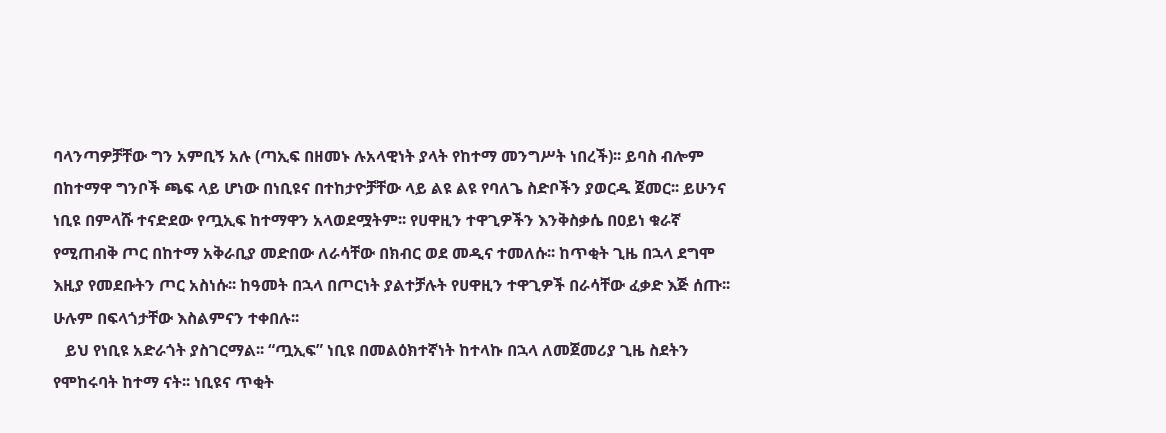ባላንጣዎቻቸው ግን አምቢኝ አሉ (ጣኢፍ በዘመኑ ሉአላዊነት ያላት የከተማ መንግሥት ነበረች)፡፡ ይባስ ብሎም በከተማዋ ግንቦች ጫፍ ላይ ሆነው በነቢዩና በተከታዮቻቸው ላይ ልዩ ልዩ የባለጌ ስድቦችን ያወርዱ ጀመር፡፡ ይሁንና ነቢዩ በምላሹ ተናድደው የጧኢፍ ከተማዋን አላወደሟትም፡፡ የሀዋዚን ተዋጊዎችን እንቅስቃሴ በዐይነ ቁራኛ የሚጠብቅ ጦር በከተማ አቅራቢያ መድበው ለራሳቸው በክብር ወደ መዲና ተመለሱ፡፡ ከጥቂት ጊዜ በኋላ ደግሞ እዚያ የመደቡትን ጦር አስነሱ፡፡ ከዓመት በኋላ በጦርነት ያልተቻሉት የሀዋዚን ተዋጊዎች በራሳቸው ፈቃድ እጅ ሰጡ፡፡ ሁሉም በፍላጎታቸው እስልምናን ተቀበሉ፡፡
   ይህ የነቢዩ አድራጎት ያስገርማል፡፡ “ጧኢፍ” ነቢዩ በመልዕክተኛነት ከተላኩ በኋላ ለመጀመሪያ ጊዜ ስደትን የሞከሩባት ከተማ ናት፡፡ ነቢዩና ጥቂት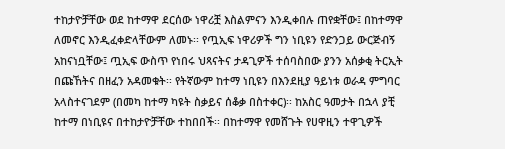ተከታዮቻቸው ወደ ከተማዋ ደርሰው ነዋሪቿ እስልምናን እንዲቀበሉ ጠየቋቸው፤ በከተማዋ ለመኖር እንዲፈቀድላቸውም ለመኑ፡፡ የጧኢፍ ነዋሪዎች ግን ነቢዩን የድንጋይ ውርጅብኝ አከናነቧቸው፤ ጧኢፍ ውስጥ የነበሩ ህጻናትና ታዳጊዎች ተሰባስበው ያንን አሰቃቂ ትርኢት በጩኸትና በዘፈን አዳመቁት፡፡ የትኛውም ከተማ ነቢዩን በእንደዚያ ዓይነቱ ወራዳ ምግባር አላስተናገደም (በመካ ከተማ ካዩት ስቃይና ሰቆቃ በስተቀር)፡፡ ከአስር ዓመታት በኋላ ያቺ ከተማ በነቢዩና በተከታዮቻቸው ተከበበች፡፡ በከተማዋ የመሸጉት የሀዋዚን ተዋጊዎች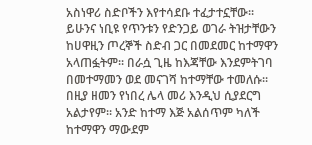አስነዋሪ ስድቦችን እየተሳደቡ ተፈታተኗቸው፡፡ ይሁንና ነቢዩ የጥንቱን የድንጋይ ወገራ ትዝታቸውን ከሀዋዚን ጦረኞች ስድብ ጋር በመደመር ከተማዋን አላጠፏትም፡፡ በራሷ ጊዜ ከእጃቸው እንደምትገባ በመተማመን ወደ መናገሻ ከተማቸው ተመለሱ፡፡ በዚያ ዘመን የነበረ ሌላ መሪ እንዲህ ሲያደርግ አልታየም፡፡ አንድ ከተማ እጅ አልሰጥም ካለች ከተማዋን ማውደም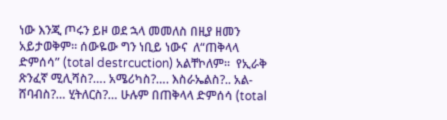ነው እንጂ ጦሩን ይዞ ወደ ኋላ መመለስ በዚያ ዘመን አይታወቅም፡፡ ሰውዬው ግን ነቢይ ነውና  ለ“ጠቅላላ ድምሰሳ” (total destrcuction) አልቸኮለም፡፡  የኢራቅ ጽንፈኛ ሚሊሻስ?…. አሜሪካስ?…. እስራኤልስ?.. አል-ሸባብስ?… ሂትለርስ?… ሁሉም በጠቅላላ ድምሰሳ (total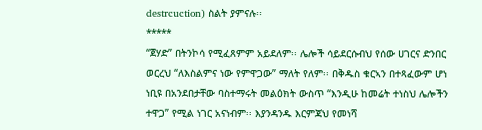destrcuction) ስልት ያምናሉ፡፡
*****
“ጀሃድ” በትንኮሳ የሚፈጸምም አይደለም፡፡ ሌሎች ሳይደርሱብህ የሰው ሀገርና ድንበር ወርረህ “ለእስልምና ነው የምዋጋው” ማለት የለም፡፡ በቅዱስ ቁርኣን በተጻፈውም ሆነ ነቢዩ በአንደበታቸው ባስተማሩት መልዕክት ውስጥ “እንዲሁ ከመሬት ተነስህ ሌሎችን ተዋጋ” የሚል ነገር አናነብም፡፡ እያንዳንዱ እርምጃህ የመነሻ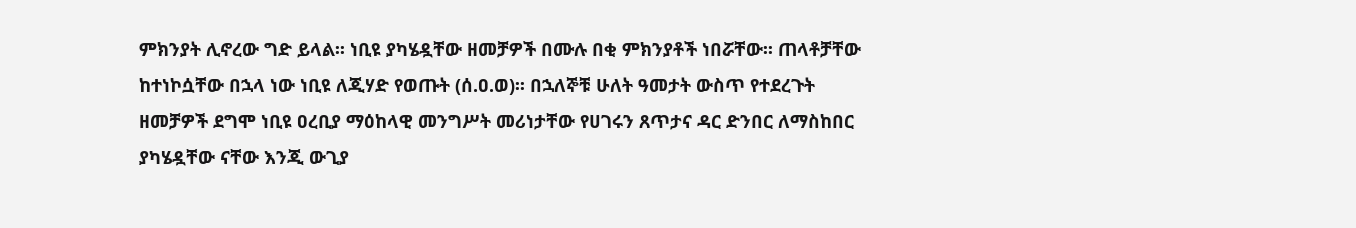ምክንያት ሊኖረው ግድ ይላል፡፡ ነቢዩ ያካሄዷቸው ዘመቻዎች በሙሉ በቂ ምክንያቶች ነበሯቸው፡፡ ጠላቶቻቸው ከተነኮሷቸው በኋላ ነው ነቢዩ ለጂሃድ የወጡት (ሰ.ዐ.ወ)፡፡ በኋለኞቹ ሁለት ዓመታት ውስጥ የተደረጉት ዘመቻዎች ደግሞ ነቢዩ ዐረቢያ ማዕከላዊ መንግሥት መሪነታቸው የሀገሩን ጸጥታና ዳር ድንበር ለማስከበር ያካሄዷቸው ናቸው እንጂ ውጊያ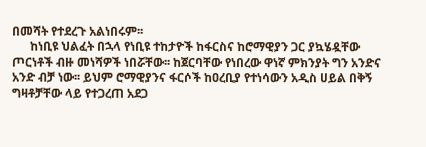በመሻት የተደረጉ አልነበሩም፡፡
      ከነቢዩ ህልፈት በኋላ የነቢዩ ተከታዮች ከፋርስና ከሮማዊያን ጋር ያኳሄዷቸው ጦርነቶች ብዙ መነሻዎች ነበሯቸው፡፡ ከጀርባቸው የነበረው ዋነኛ ምክንያት ግን አንድና አንድ ብቻ ነው፡፡ ይህም ሮማዊያንና ፋርሶች ከዐረቢያ የተነሳውን አዲስ ሀይል በቅኝ ግዛቶቻቸው ላይ የተጋረጠ አደጋ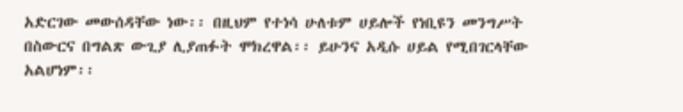አድርገው መውሰዳቸው ነው፡፡ በዚህም የተነሳ ሁለቱም ሀይሎች የነቢዩን መንግሥት በስውርና በግልጽ ውጊያ ሊያጠፉት ሞክረዋል፡፡ ይሁንና አዲሱ ሀይል የሚበገርላቸው አልሆነም፡፡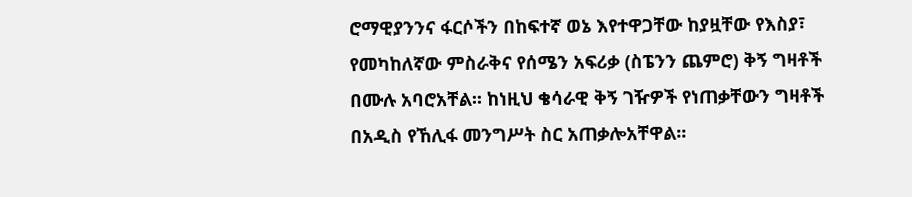ሮማዊያንንና ፋርሶችን በከፍተኛ ወኔ እየተዋጋቸው ከያዟቸው የእስያ፣ የመካከለኛው ምስራቅና የሰሜን አፍሪቃ (ስፔንን ጨምሮ) ቅኝ ግዛቶች በሙሉ አባሮአቸል፡፡ ከነዚህ ቄሳራዊ ቅኝ ገዥዎች የነጠቃቸውን ግዛቶች በአዲስ የኸሊፋ መንግሥት ስር አጠቃሎአቸዋል፡፡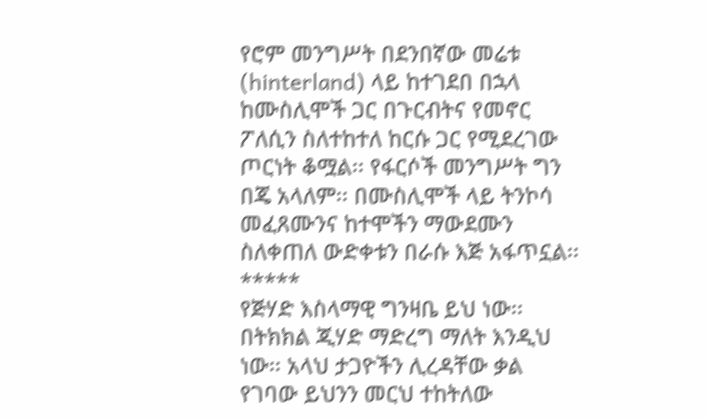የሮም መንግሥት በደንበኛው መሬቱ (hinterland) ላይ ከተገደበ በኋላ ከሙስሊሞች ጋር በጉርብትና የመኖር ፖለሲን ስለተከተለ ከርሱ ጋር የሚደረገው ጦርነት ቆሟል፡፡ የፋርሶች መንግሥት ግን በጄ አላለም፡፡ በሙስሊሞች ላይ ትንኮሳ መፈጸሙንና ከተሞችን ማውደሙን ስለቀጠለ ውድቀቱን በራሱ እጅ አፋጥኗል፡፡
*****
የጅሃድ እስላማዊ ግንዛቤ ይህ ነው፡፡ በትክክል ጂሃድ ማድረግ ማለት እንዲህ ነው፡፡ አላህ ታጋዮችን ሊረዳቸው ቃል የገባው ይህንን መርህ ተከትለው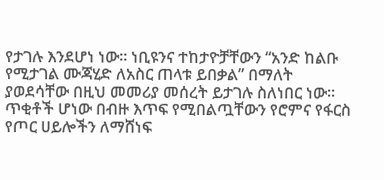የታገሉ እንደሆነ ነው፡፡ ነቢዩንና ተከታዮቻቸውን “አንድ ከልቡ የሚታገል ሙጃሂድ ለአስር ጠላቱ ይበቃል” በማለት ያወደሳቸው በዚህ መመሪያ መሰረት ይታገሉ ስለነበር ነው፡፡ ጥቂቶች ሆነው በብዙ እጥፍ የሚበልጧቸውን የሮምና የፋርስ የጦር ሀይሎችን ለማሸነፍ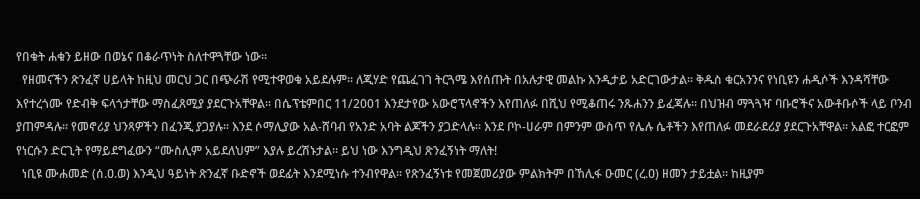የበቁት ሐቁን ይዘው በወኔና በቆራጥነት ስለተዋጓቸው ነው፡፡
  የዘመናችን ጽንፈኛ ሀይላት ከዚህ መርህ ጋር በጭራሽ የሚተዋወቁ አይደሉም፡፡ ለጂሃድ የጨፈገገ ትርጓሜ እየሰጡት በአሉታዊ መልኩ እንዲታይ አድርገውታል፡፡ ቅዱስ ቁርአንንና የነቢዩን ሐዲሶች እንዳሻቸው እየተረጎሙ የድብቅ ፍላጎታቸው ማስፈጸሚያ ያደርጉአቸዋል፡፡ በሴፕቴምበር 11/2001 እንደታየው አውሮፕላኖችን እየጠለፉ በሺህ የሚቆጠሩ ንጹሐንን ይፈጃሉ፡፡ በህዝብ ማጓጓዣ ባቡሮችና አውቶቡሶች ላይ ቦንብ ያጠምዳሉ፡፡ የመኖሪያ ህንጻዎችን በፈንጂ ያጋያሉ፡፡ እንደ ሶማሊያው አል-ሸባብ የአንድ አባት ልጆችን ያጋድላሉ፡፡ እንደ ቦኮ-ሀራም በምንም ውስጥ የሌሉ ሴቶችን እየጠለፉ መደራደሪያ ያደርጉአቸዋል፡፡ አልፎ ተርፎም የነርሱን ድርጊት የማይደግፈውን “ሙስሊም አይደለህም” እያሉ ይረሽኑታል፡፡ ይህ ነው እንግዲህ ጽንፈኝነት ማለት!
  ነቢዩ ሙሐመድ (ሰ.ዐ.ወ) እንዲህ ዓይነት ጽንፈኛ ቡድኖች ወደፊት እንደሚነሱ ተንብየዋል፡፡ የጽንፈኝነቱ የመጀመሪያው ምልክትም በኸሊፋ ዑመር (ረ.ዐ) ዘመን ታይቷል፡፡ ከዚያም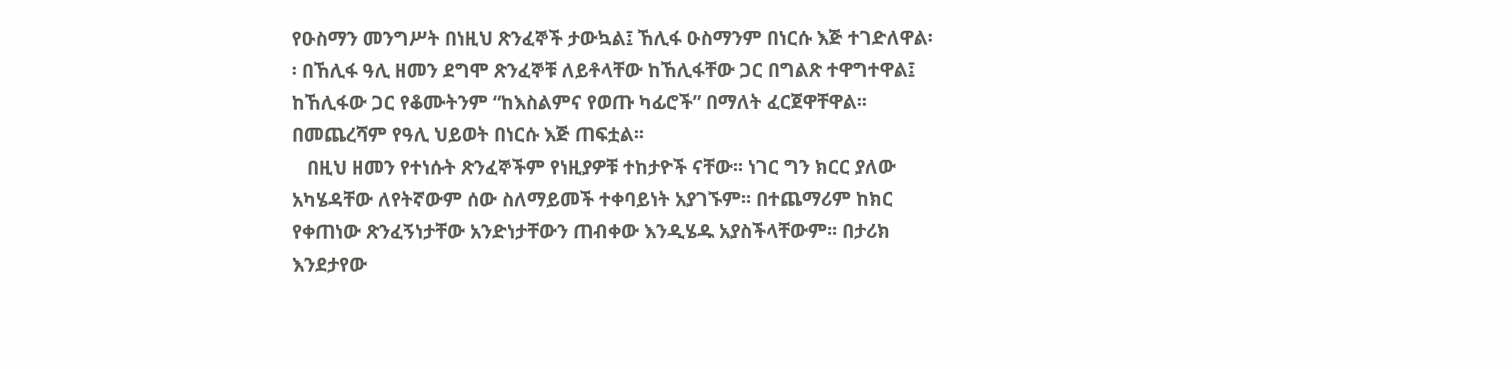የዑስማን መንግሥት በነዚህ ጽንፈኞች ታውኳል፤ ኸሊፋ ዑስማንም በነርሱ እጅ ተገድለዋል፡፡ በኸሊፋ ዓሊ ዘመን ደግሞ ጽንፈኞቹ ለይቶላቸው ከኸሊፋቸው ጋር በግልጽ ተዋግተዋል፤ ከኸሊፋው ጋር የቆሙትንም “ከእስልምና የወጡ ካፊሮች” በማለት ፈርጀዋቸዋል፡፡ በመጨረሻም የዓሊ ህይወት በነርሱ እጅ ጠፍቷል፡፡
   በዚህ ዘመን የተነሱት ጽንፈኞችም የነዚያዎቹ ተከታዮች ናቸው፡፡ ነገር ግን ክርር ያለው አካሄዳቸው ለየትኛውም ሰው ስለማይመች ተቀባይነት አያገኙም፡፡ በተጨማሪም ከክር የቀጠነው ጽንፈኝነታቸው አንድነታቸውን ጠብቀው እንዲሄዱ አያስችላቸውም፡፡ በታሪክ እንደታየው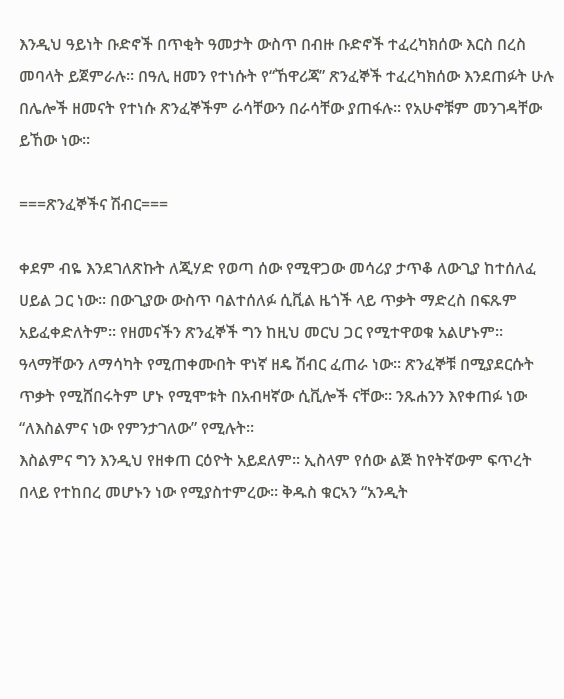እንዲህ ዓይነት ቡድኖች በጥቂት ዓመታት ውስጥ በብዙ ቡድኖች ተፈረካክሰው እርስ በረስ መባላት ይጀምራሉ፡፡ በዓሊ ዘመን የተነሱት የ“ኸዋሪጃ” ጽንፈኞች ተፈረካክሰው እንደጠፉት ሁሉ በሌሎች ዘመናት የተነሱ ጽንፈኞችም ራሳቸውን በራሳቸው ያጠፋሉ፡፡ የአሁኖቹም መንገዳቸው ይኸው ነው፡፡

===ጽንፈኞችና ሽብር===

ቀደም ብዬ እንደገለጽኩት ለጂሃድ የወጣ ሰው የሚዋጋው መሳሪያ ታጥቆ ለውጊያ ከተሰለፈ ሀይል ጋር ነው፡፡ በውጊያው ውስጥ ባልተሰለፉ ሲቪል ዜጎች ላይ ጥቃት ማድረስ በፍጹም አይፈቀድለትም፡፡ የዘመናችን ጽንፈኞች ግን ከዚህ መርህ ጋር የሚተዋወቁ አልሆኑም፡፡ ዓላማቸውን ለማሳካት የሚጠቀሙበት ዋነኛ ዘዴ ሽብር ፈጠራ ነው፡፡ ጽንፈኞቹ በሚያደርሱት ጥቃት የሚሸበሩትም ሆኑ የሚሞቱት በአብዛኛው ሲቪሎች ናቸው፡፡ ንጹሐንን እየቀጠፉ ነው “ለእስልምና ነው የምንታገለው” የሚሉት፡፡
እስልምና ግን እንዲህ የዘቀጠ ርዕዮት አይደለም፡፡ ኢስላም የሰው ልጅ ከየትኛውም ፍጥረት በላይ የተከበረ መሆኑን ነው የሚያስተምረው፡፡ ቅዱስ ቁርኣን “አንዲት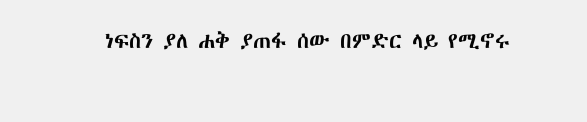ነፍስን ያለ ሐቅ ያጠፋ ሰው በምድር ላይ የሚኖሩ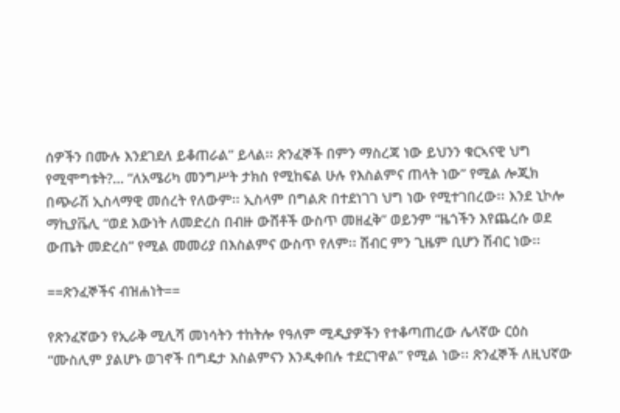ሰዎችን በሙሉ እንደገደለ ይቆጠራል” ይላል፡፡ ጽንፈኞች በምን ማስረጃ ነው ይህንን ቁርኣናዊ ህግ የሚሞግቱት?… “ለአሜሪካ መንግሥት ታክስ የሚከፍል ሁሉ የእስልምና ጠላት ነው” የሚል ሎጂክ በጭራሽ ኢስላማዊ መሰረት የለውም፡፡ ኢስላም በግልጽ በተደነገገ ህግ ነው የሚተገበረው፡፡ እንደ ኒኮሎ ማኪያቬሊ “ወደ እውነት ለመድረስ በብዙ ውሸቶች ውስጥ መዘፈቅ” ወይንም “ዜጎችን እየጨረሱ ወደ ውጤት መድረስ” የሚል መመሪያ በእስልምና ውስጥ የለም፡፡ ሽብር ምን ጊዜም ቢሆን ሽብር ነው፡፡

==ጽንፈኞችና ብዝሐነት==

የጽንፈኛውን የኢራቅ ሚሊሻ መነሳትን ተከትሎ የዓለም ሚዲያዎችን የተቆጣጠረው ሌላኛው ርዕስ “ሙስሊም ያልሆኑ ወገኖች በግዴታ እስልምናን እንዲቀበሉ ተደርገዋል” የሚል ነው፡፡ ጽንፈኞች ለዚህኛው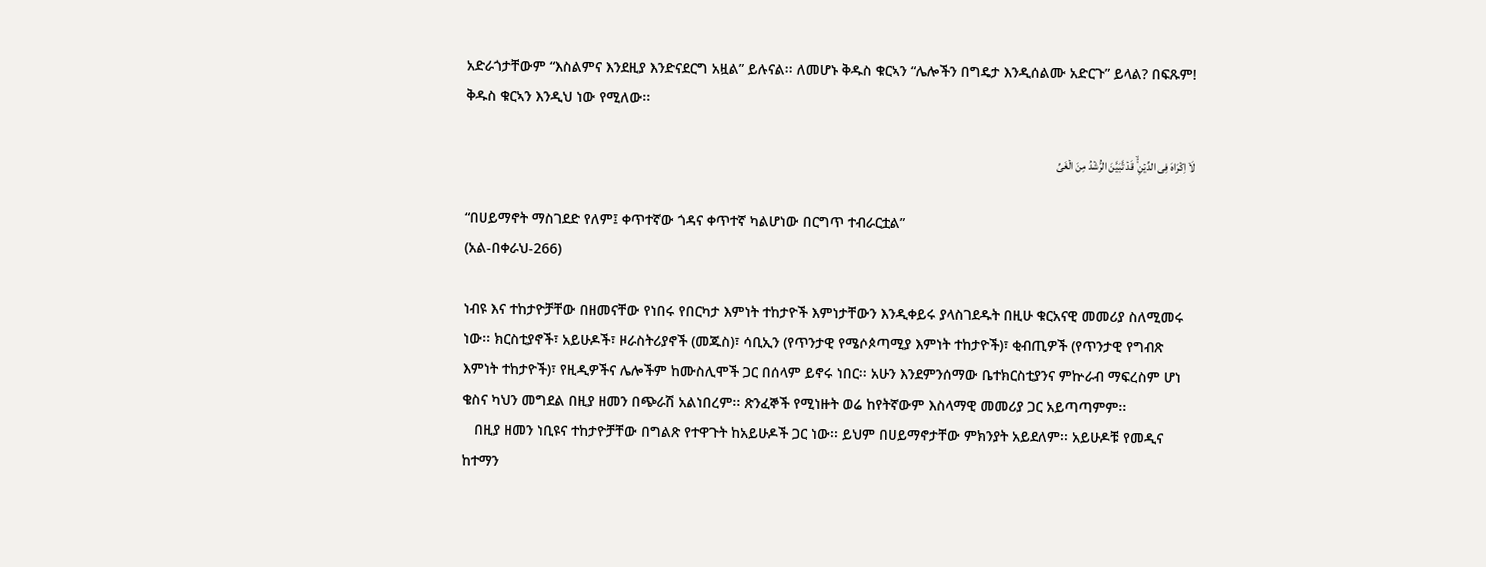አድራጎታቸውም “እስልምና እንደዚያ እንድናደርግ አዟል” ይሉናል፡፡ ለመሆኑ ቅዱስ ቁርኣን “ሌሎችን በግዴታ እንዲሰልሙ አድርጉ” ይላል? በፍጹም! ቅዱስ ቁርኣን እንዲህ ነው የሚለው፡፡

لَاۤ اِکۡرَاہَ فِی الدِّیۡنِ ۟ۙ قَدۡ تَّبَیَّنَ الرُّشۡدُ مِنَ الۡغَیِّ

“በሀይማኖት ማስገደድ የለም፤ ቀጥተኛው ጎዳና ቀጥተኛ ካልሆነው በርግጥ ተብራርቷል”
(አል-በቀራህ-266)

ነብዩ እና ተከታዮቻቸው በዘመናቸው የነበሩ የበርካታ እምነት ተከታዮች እምነታቸውን እንዲቀይሩ ያላስገደዱት በዚሁ ቁርአናዊ መመሪያ ስለሚመሩ ነው፡፡ ክርስቲያኖች፣ አይሁዶች፣ ዞራስትሪያኖች (መጁስ)፣ ሳቢኢን (የጥንታዊ የሜሶጶጣሚያ እምነት ተከታዮች)፣ ቂብጢዎች (የጥንታዊ የግብጽ እምነት ተከታዮች)፣ የዚዲዎችና ሌሎችም ከሙስሊሞች ጋር በሰላም ይኖሩ ነበር፡፡ አሁን እንደምንሰማው ቤተክርስቲያንና ምኵራብ ማፍረስም ሆነ ቄስና ካህን መግደል በዚያ ዘመን በጭራሽ አልነበረም፡፡ ጽንፈኞች የሚነዙት ወሬ ከየትኛውም እስላማዊ መመሪያ ጋር አይጣጣምም፡፡
   በዚያ ዘመን ነቢዩና ተከታዮቻቸው በግልጽ የተዋጉት ከአይሁዶች ጋር ነው፡፡ ይህም በሀይማኖታቸው ምክንያት አይደለም፡፡ አይሁዶቹ የመዲና ከተማን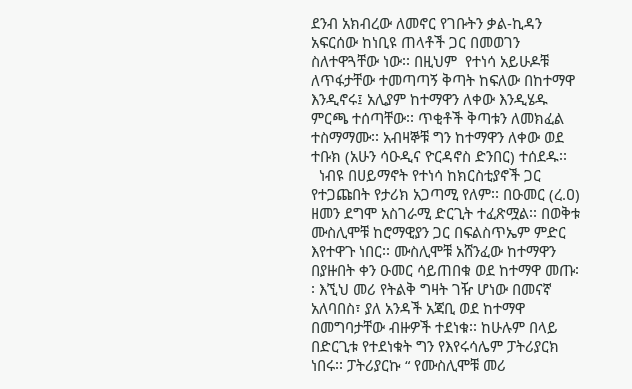ደንብ አክብረው ለመኖር የገቡትን ቃል-ኪዳን አፍርሰው ከነቢዩ ጠላቶች ጋር በመወገን ስለተዋጓቸው ነው፡፡ በዚህም  የተነሳ አይሁዶቹ ለጥፋታቸው ተመጣጣኝ ቅጣት ከፍለው በከተማዋ እንዲኖሩ፤ አሊያም ከተማዋን ለቀው እንዲሄዱ ምርጫ ተሰጣቸው፡፡ ጥቂቶች ቅጣቱን ለመክፈል ተስማማሙ፡፡ አብዛኞቹ ግን ከተማዋን ለቀው ወደ ተቡክ (አሁን ሳዑዲና ዮርዳኖስ ድንበር) ተሰደዱ፡፡
  ነብዩ በሀይማኖት የተነሳ ከክርስቲያኖች ጋር የተጋጩበት የታሪክ አጋጣሚ የለም፡፡ በዑመር (ረ.ዐ) ዘመን ደግሞ አስገራሚ ድርጊት ተፈጽሟል፡፡ በወቅቱ ሙስሊሞቹ ከሮማዊያን ጋር በፍልስጥኤም ምድር እየተዋጉ ነበር፡፡ ሙስሊሞቹ አሸንፈው ከተማዋን በያዙበት ቀን ዑመር ሳይጠበቁ ወደ ከተማዋ መጡ፡፡ እኚህ መሪ የትልቅ ግዛት ገዥ ሆነው በመናኛ አለባበስ፣ ያለ አንዳች አጃቢ ወደ ከተማዋ በመግባታቸው ብዙዎች ተደነቁ፡፡ ከሁሉም በላይ በድርጊቱ የተደነቁት ግን የእየሩሳሌም ፓትሪያርክ ነበሩ፡፡ ፓትሪያርኩ “ የሙስሊሞቹ መሪ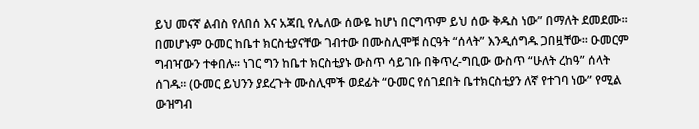ይህ መናኛ ልብስ የለበሰ እና አጃቢ የሌለው ሰውዬ ከሆነ በርግጥም ይህ ሰው ቅዱስ ነው” በማለት ደመደሙ፡፡ በመሆኑም ዑመር ከቤተ ክርስቲያናቸው ገብተው በሙስሊሞቹ ስርዓት “ሰላት” እንዲሰግዱ ጋበዟቸው፡፡ ዑመርም ግብዣውን ተቀበሉ፡፡ ነገር ግን ከቤተ ክርስቲያኑ ውስጥ ሳይገቡ በቅጥረ-ግቢው ውስጥ “ሁለት ረከዓ” ሰላት ሰገዱ፡፡ (ዑመር ይህንን ያደረጉት ሙስሊሞች ወደፊት “ዑመር የሰገደበት ቤተክርስቲያን ለኛ የተገባ ነው” የሚል ውዝግብ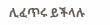ሊፈጥሩ ይችላሉ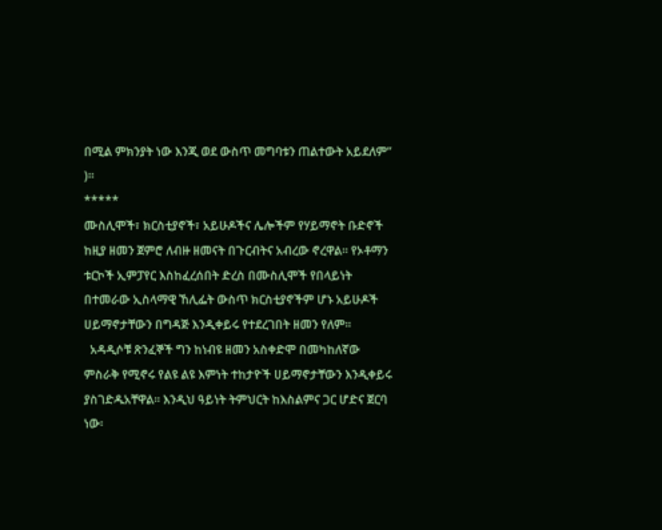በሚል ምክንያት ነው እንጂ ወደ ውስጥ መግባቱን ጠልተውት አይደለም” )፡፡
*****
ሙስሊሞች፣ ክርስቲያኖች፣ አይሁዶችና ሌሎችም የሃይማኖት ቡድኖች ከዚያ ዘመን ጀምሮ ለብዙ ዘመናት በጉርብትና አብረው ኖረዋል፡፡ የኦቶማን ቱርኮች ኢምፓየር እስከፈረሰበት ድረስ በሙስሊሞች የበላይነት በተመራው ኢስላማዊ ኸሊፌት ውስጥ ክርስቲያኖችም ሆኑ አይሁዶች ሀይማኖታቸውን በግዳጅ እንዲቀይሩ የተደረገበት ዘመን የለም፡፡
  አዳዲሶቹ ጽንፈኞች ግን ከነብዩ ዘመን አስቀድሞ በመካከለኛው ምስራቅ የሚኖሩ የልዩ ልዩ እምነት ተከታዮች ሀይማኖታቸውን እንዲቀይሩ ያስገድዱአቸዋል፡፡ እንዲህ ዓይነት ትምህርት ከእስልምና ጋር ሆድና ጀርባ ነው፡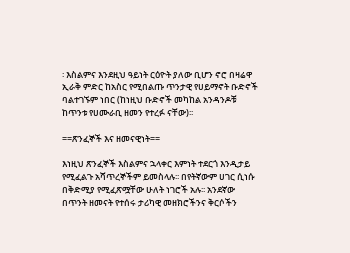፡ እስልምና እንደዚህ ዓይነት ርዕዮት ያለው ቢሆን ኖሮ በዛሬዋ ኢራቅ ምድር ከአስር የሚበልጡ ጥንታዊ የሀይማኖት ቡድኖች ባልተገኙም ነበር (ከነዚህ ቡድኖች መካከል አንዳንዶቹ ከጥንቱ የሀሙራቢ ዘመን የተረፉ ናቸው)፡፡

==ጽንፈኞች እና ዘመናዊነት==

እነዚህ ጽንፈኞች እስልምና ኋላቀር እምነት ተደርጎ እንዲታይ የሚፈልጉ አሻጥረኞችም ይመስላሉ፡፡ በየትኛውም ሀገር ሲነሱ በቅድሚያ የሚፈጽሟቸው ሁለት ነገሮች አሉ፡፡ አንደኛው በጥንት ዘመናት የተሰሩ ታሪካዊ መዘክሮችንና ቅርሶችን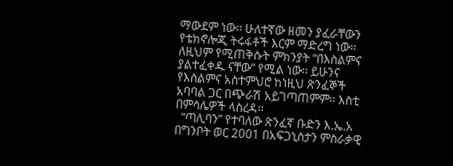ማውደም ነው፡፡ ሁለተኛው ዘመን ያፈራቸውን የቴክኖሎጂ ትሩፋቶች እርም ማድረግ ነው፡፡ ለዚህም የሚጠቅሱት ምክንያት “በእስልምና ያልተፈቀዱ ናቸው” የሚል ነው፡፡ ይሁንና የእስልምና አስተምህሮ ከነዚህ ጽንፈኞች አባባል ጋር በጭራሽ አይገጣጠምም፡፡ እስቲ በምሳሌዎች ላስረዳ፡፡
  “ጣሊባን” የተባለው ጽንፈኛ ቡድን እ.ኤ.አ በግንቦት ወር 2001 በአፍጋኒስታን ምስራቃዊ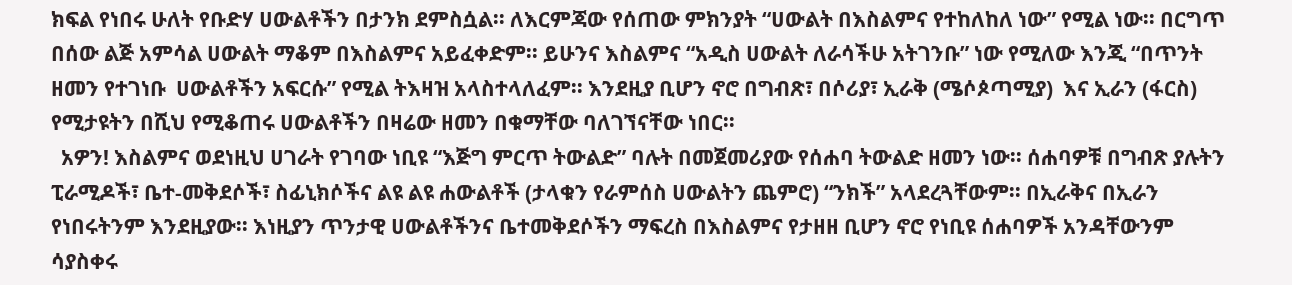ክፍል የነበሩ ሁለት የቡድሃ ሀውልቶችን በታንክ ደምስሷል፡፡ ለእርምጃው የሰጠው ምክንያት “ሀውልት በእስልምና የተከለከለ ነው” የሚል ነው፡፡ በርግጥ በሰው ልጅ አምሳል ሀውልት ማቆም በእስልምና አይፈቀድም፡፡ ይሁንና እስልምና “አዲስ ሀውልት ለራሳችሁ አትገንቡ” ነው የሚለው እንጂ “በጥንት ዘመን የተገነቡ  ሀውልቶችን አፍርሱ” የሚል ትእዛዝ አላስተላለፈም፡፡ እንደዚያ ቢሆን ኖሮ በግብጽ፣ በሶሪያ፣ ኢራቅ (ሜሶጶጣሚያ)  እና ኢራን (ፋርስ) የሚታዩትን በሺህ የሚቆጠሩ ሀውልቶችን በዛሬው ዘመን በቁማቸው ባለገኘናቸው ነበር፡፡
  አዎን! እስልምና ወደነዚህ ሀገራት የገባው ነቢዩ “እጅግ ምርጥ ትውልድ” ባሉት በመጀመሪያው የሰሐባ ትውልድ ዘመን ነው፡፡ ሰሐባዎቹ በግብጽ ያሉትን ፒራሚዶች፣ ቤተ-መቅደሶች፣ ስፊኒክሶችና ልዩ ልዩ ሐውልቶች (ታላቁን የራምሰስ ሀውልትን ጨምሮ) “ንክች” አላደረጓቸውም፡፡ በኢራቅና በኢራን የነበሩትንም እንደዚያው፡፡ እነዚያን ጥንታዊ ሀውልቶችንና ቤተመቅደሶችን ማፍረስ በእስልምና የታዘዘ ቢሆን ኖሮ የነቢዩ ሰሐባዎች አንዳቸውንም ሳያስቀሩ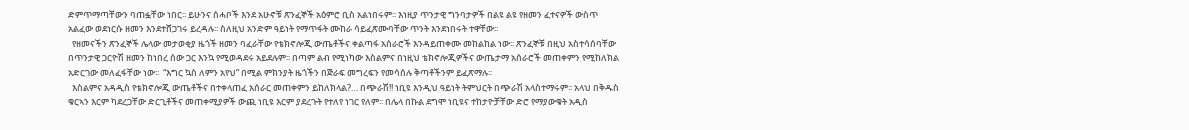ድምጥማጣቸውን ባጠፏቸው ነበር፡፡ ይሁንና ሰሓቦች እንደ አሁኖቹ ጽንፈኞች አዕምሮ ቢስ አልነበሩም፡፡ እነዚያ ጥንታዊ ግንባታዎች በልዩ ልዩ የዘመን ፈተናዎች ውስጥ አልፈው ወደነርሱ ዘመን እንደተሸጋገሩ ይረዳሉ፡፡ ስለዚህ አንድም ዓይነት የማጥፋት ሙከራ ሳይፈጽሙባቸው ጥንት እንደነበሩት ተዋቸው፡፡
  የዘመናችን ጽንፈኞች ሌላው መታወቂያ ዜጎች ዘመን ባፈራቸው የቴክኖሎጂ ውጤቶችና ቀልጣፋ አሰራሮች እንዳይጠቀሙ መከልከል ነው፡፡ ጽንፈኞቹ በዚህ አስተሳሰባቸው በጥንታዊ ጋርዮሽ ዘመን ከነበረ ሰው ጋር እንኳ የሚወዳደሩ አይደሉም፡፡ በጣም ልብ የሚነካው እስልምና በነዚህ ቴክኖሎጂዎችና ውጤታማ አሰራሮች መጠቀምን የሚከለክል አድርገው መለፈፋቸው ነው፡፡  “እግር ኳስ ለምን አየህ” በሚል ምክንያት ዜጎችን በጅራፍ መግረፍን የመሳሰሉ ቅጣቶችንም ይፈጽማሉ፡፡
  እስልምና አዳዲስ የቴክኖሎጂ ውጤቶችና በተቀላጠፈ አሰራር መጠቀምን ይከለክላል?… በጭራሽ!! ነቢዩ እንዲህ ዓይነት ትምህርት በጭራሽ አላስተማሩም፡፡ አላህ በቅዱስ ቁርኣን እርም ካደረጋቸው ድርጊቶችና መጠቀሚያዎች ውጪ ነቢዩ እርም ያደረጉት የተለየ ነገር የለም፡፡ በሌላ በኩል ደግሞ ነቢዩና ተከታዮቻቸው ድሮ የማያውቁት አዲስ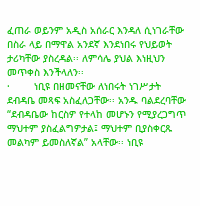ፈጠራ ወይንም አዲስ አሰራር እንዳለ ሲነገራቸው በስራ ላይ በማዋል አንደኛ እንደነበሩ የህይወት ታሪካቸው ያስረዳል፡፡ ለምሳሌ ያህል እነዚህን መጥቀስ እንችላለን፡፡
·        ነቢዩ በዘመናቸው ለነበሩት ነገሥታት ደብዳቤ መጻፍ አስፈለጋቸው፡፡ አንዱ ባልደረባቸው “ደብዳቤው ከርስዎ የተላከ መሆኑን የሚያረጋግጥ ማህተም ያስፈልግዎታል፤ ማህተም ቢያስቀርጹ መልካም ይመስለኛል” አላቸው፡፡ ነቢዩ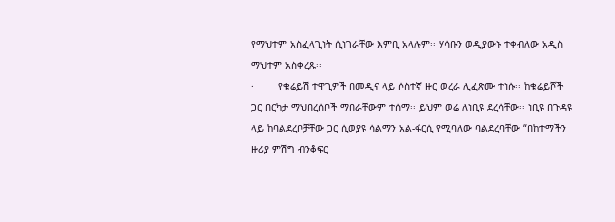የማህተም አስፈላጊነት ሲነገራቸው እምቢ አላሉም፡፡ ሃሳቡን ወዲያውኑ ተቀብለው አዲስ ማህተም አስቀረጹ፡፡
·        የቁሬይሽ ተዋጊዎች በመዲና ላይ ሶስተኛ ዙር ወረራ ሊፈጽሙ ተነሱ፡፡ ከቁሬይሾች ጋር በርካታ ማህበረሰቦች ማበራቸውም ተሰማ፡፡ ይህም ወሬ ለነቢዩ ደረሳቸው፡፡ ነቢዩ በጉዳዩ ላይ ከባልደረቦቻቸው ጋር ሲወያዩ ሳልማን አል-ፋርሲ የሚባለው ባልደረባቸው “በከተማችን ዙሪያ ምሽግ ብንቆፍር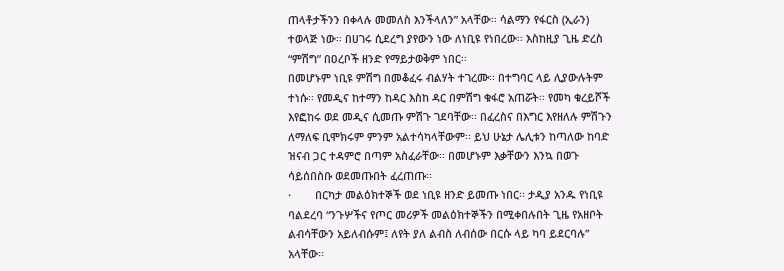ጠላቶታችንን በቀላሉ መመለስ እንችላለን” አላቸው፡፡ ሳልማን የፋርስ (ኢራን) ተወላጅ ነው፡፡ በሀገሩ ሲደረግ ያየውን ነው ለነቢዩ የነበረው፡፡ እስከዚያ ጊዜ ድረስ “ምሽግ” በዐረቦች ዘንድ የማይታወቅም ነበር፡፡
በመሆኑም ነቢዩ ምሽግ በመቆፈሩ ብልሃት ተገረሙ፡፡ በተግባር ላይ ሊያውሉትም ተነሱ፡፡ የመዲና ከተማን ከዳር እስከ ዳር በምሽግ ቁፋሮ አጠሯት፡፡ የመካ ቁረይሾች እየፎከሩ ወደ መዲና ሲመጡ ምሽጉ ገደባቸው፡፡ በፈረስና በእግር እየዘለሉ ምሽጉን ለማለፍ ቢሞክሩም ምንም አልተሳካላቸውም፡፡ ይህ ሁኔታ ሌሊቱን ከጣለው ከባድ ዝናብ ጋር ተዳምሮ በጣም አስፈራቸው፡፡ በመሆኑም እቃቸውን እንኳ በወጉ ሳይሰበስቡ ወደመጡበት ፈረጠጡ፡፡
·        በርካታ መልዕክተኞች ወደ ነቢዩ ዘንድ ይመጡ ነበር፡፡ ታዲያ አንዱ የነቢዩ ባልደረባ “ንጉሦችና የጦር መሪዎች መልዕክተኞችን በሚቀበሉበት ጊዜ የአዘቦት ልብሳቸውን አይለብሱም፤ ለየት ያለ ልብስ ለብሰው በርሱ ላይ ካባ ይደርባሉ” አላቸው፡፡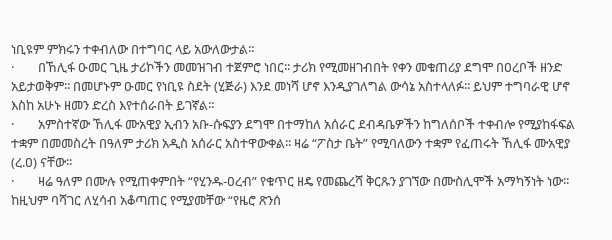ነቢዩም ምክሩን ተቀብለው በተግባር ላይ አውለውታል፡፡
·        በኸሊፋ ዑመር ጊዜ ታሪኮችን መመዝገብ ተጀምሮ ነበር፡፡ ታሪክ የሚመዘገብበት የቀን መቁጠሪያ ደግሞ በዐረቦች ዘንድ አይታወቅም፡፡ በመሆኑም ዑመር የነቢዩ ስደት (ሂጅራ) እንደ መነሻ ሆኖ እንዲያገለግል ውሳኔ አስተላለፉ፡፡ ይህም ተግባራዊ ሆኖ እስከ አሁኑ ዘመን ድረስ እየተሰራበት ይገኛል፡፡
·        አምስተኛው ኸሊፋ ሙአዊያ ኢብን አቡ-ሱፍያን ደግሞ በተማከለ አሰራር ደብዳቤዎችን ከግለሰቦች ተቀብሎ የሚያከፋፍል ተቋም በመመስረት በዓለም ታሪክ አዲስ አሰራር አስተዋውቀል፡፡ ዛሬ “ፖስታ ቤት” የሚባለውን ተቋም የፈጠሩት ኸሊፋ ሙአዊያ (ረ.ዐ) ናቸው፡፡
·        ዛሬ ዓለም በሙሉ የሚጠቀምበት “የሂንዱ-ዐረብ” የቁጥር ዘዴ የመጨረሻ ቅርጹን ያገኘው በሙስሊሞች አማካኝነት ነው፡፡ ከዚህም ባሻገር ለሂሳብ አቆጣጠር የሚያመቸው “የዜሮ ጽንሰ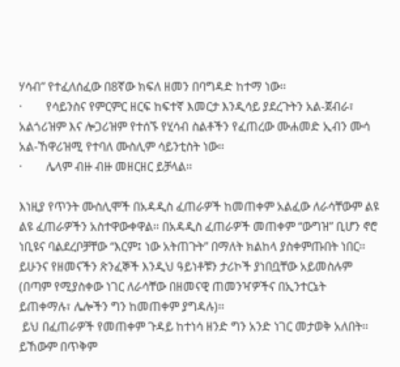ሃሳብ” የተፈለሰፈው በ8ኛው ክፍለ ዘመን በባግዳድ ከተማ ነው፡፡
·        የሳይንስና የምርምር ዘርፍ ከፍተኛ እመርታ እንዲሳይ ያደረጉትን አል-ጀብራ፣ አልጎሪዝም እና ሎጋሪዝም የተሰኙ የሂሳብ ስልቶችን የፈጠረው ሙሐመድ ኢብን ሙሳ አል-ኸዋሪዝሚ የተባለ ሙስሊም ሳይንቲስት ነው፡፡
·        ሌላም ብዙ ብዙ መዘርዘር ይቻላል፡፡

እነዚያ የጥንት ሙስሊሞች በአዳዲስ ፈጠራዎች ከመጠቀም አልፈው ለራሳቸውም ልዩ ልዩ ፈጠራዎችን አስተዋውቀዋል፡፡ በአዳዲስ ፈጠራዎች መጠቀም “ውግዝ” ቢሆን ኖሮ ነቢዩና ባልደረቦቻቸው “እርም፤ ነው አትጠጉት” በማለት ክልከላ ያስቀምጡበት ነበር፡፡ ይሁንና የዘመናችን ጽንፈኞች እንዲህ ዓይነቶቹን ታሪኮች ያነበቧቸው አይመስሉም (በጣም የሚያስቀው ነገር ለራሳቸው በዘመናዊ ጠመንዣዎችና በኢንተርኔት ይጠቀማሉ፣ ሌሎችን ግን ከመጠቀም ያግዳሉ)፡፡
 ይህ በፈጠራዎች የመጠቀም ጉዳይ ከተነሳ ዘንድ ግን አንድ ነገር መታወቅ አለበት፡፡ ይኸውም በጥቅም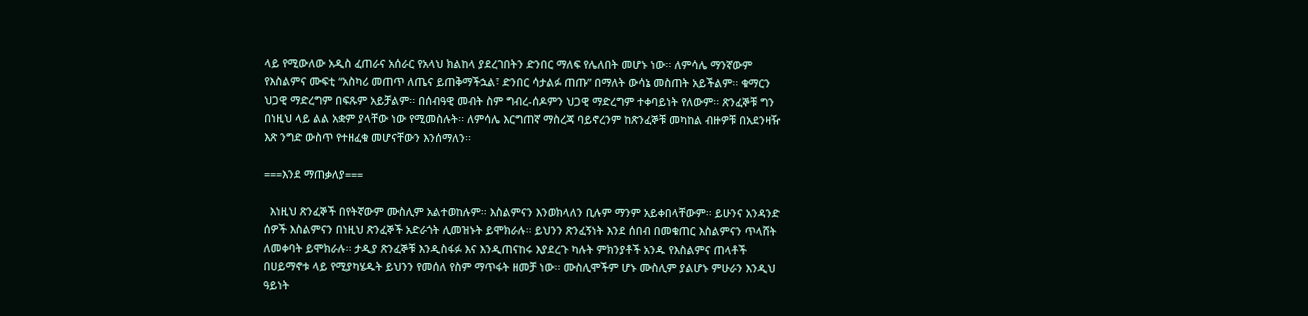ላይ የሚውለው አዲስ ፈጠራና አሰራር የአላህ ክልከላ ያደረገበትን ድንበር ማለፍ የሌለበት መሆኑ ነው፡፡ ለምሳሌ ማንኛውም የእስልምና ሙፍቲ “አስካሪ መጠጥ ለጤና ይጠቅማችኋል፣ ድንበር ሳታልፉ ጠጡ” በማለት ውሳኔ መስጠት አይችልም፡፡ ቁማርን ህጋዊ ማድረግም በፍጹም አይቻልም፡፡ በሰብዓዊ መብት ስም ግብረ-ሰዶምን ህጋዊ ማድረግም ተቀባይነት የለውም፡፡ ጽንፈኞቹ ግን በነዚህ ላይ ልል አቋም ያላቸው ነው የሚመስሉት፡፡ ለምሳሌ እርግጠኛ ማስረጃ ባይኖረንም ከጽንፈኞቹ መካከል ብዙዎቹ በአደንዛዥ እጽ ንግድ ውስጥ የተዘፈቁ መሆናቸውን እንሰማለን፡፡

===እንደ ማጠቃለያ===

  እነዚህ ጽንፈኞች በየትኛውም ሙስሊም አልተወከሉም፡፡ እስልምናን እንወክላለን ቢሉም ማንም አይቀበላቸውም፡፡ ይሁንና አንዳንድ ሰዎች እስልምናን በነዚህ ጽንፈኞች አድራጎት ሊመዝኑት ይሞክራሉ፡፡ ይህንን ጽንፈኝነት እንደ ሰበብ በመቁጠር እስልምናን ጥላሸት ለመቀባት ይሞክራሉ፡፡ ታዲያ ጽንፈኞቹ እንዲስፋፉ እና እንዲጠናከሩ እያደረጉ ካሉት ምክንያቶች አንዱ የእስልምና ጠላቶች በሀይማኖቱ ላይ የሚያካሄዱት ይህንን የመሰለ የስም ማጥፋት ዘመቻ ነው፡፡ ሙስሊሞችም ሆኑ ሙስሊም ያልሆኑ ምሁራን እንዲህ ዓይነት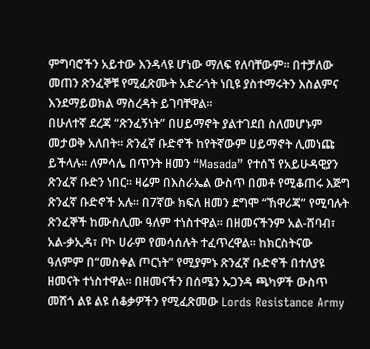ምግባሮችን አይተው እንዳላዩ ሆነው ማለፍ የለባቸውም፡፡ በተቻለው መጠን ጽንፈኞቹ የሚፈጽሙት አድራጎት ነቢዩ ያስተማሩትን እስልምና እንደማይወክል ማስረዳት ይገባቸዋል፡፡
በሁለተኛ ደረጃ “ጽንፈኝነት” በሀይማኖት ያልተገደበ ስለመሆኑም መታወቅ አለበት፡፡ ጽንፈኛ ቡድኖች ከየትኛውም ሀይማኖት ሊመነጩ ይችላሉ፡፡ ለምሳሌ በጥንት ዘመን “Masada” የተሰኘ የአይሁዳዊያን ጽንፈኛ ቡድን ነበር፡፡ ዛሬም በእስራኤል ውስጥ በመቶ የሚቆጠሩ እጅግ ጽንፈኛ ቡድኖች አሉ፡፡ በ7ኛው ክፍለ ዘመን ደግሞ “ኸዋሪጃ” የሚባሉት ጽንፈኞች ከሙስሊሙ ዓለም ተነስተዋል፡፡ በዘመናችንም አል-ሸባብ፣ አል-ቃኢዳ፣ ቦኮ ሀራም የመሳሰሉት ተፈጥረዋል፡፡ ከክርስትናው ዓለምም በ“መስቀል ጦርነት” የሚያምኑ ጽንፈኛ ቡድኖች በተለያዩ ዘመናት ተነስተዋል፡፡ በዘመናችን በሰሜን ኡጋንዳ ጫካዎች ውስጥ መሽጎ ልዩ ልዩ ሰቆቃዎችን የሚፈጽመው Lords Resistance Army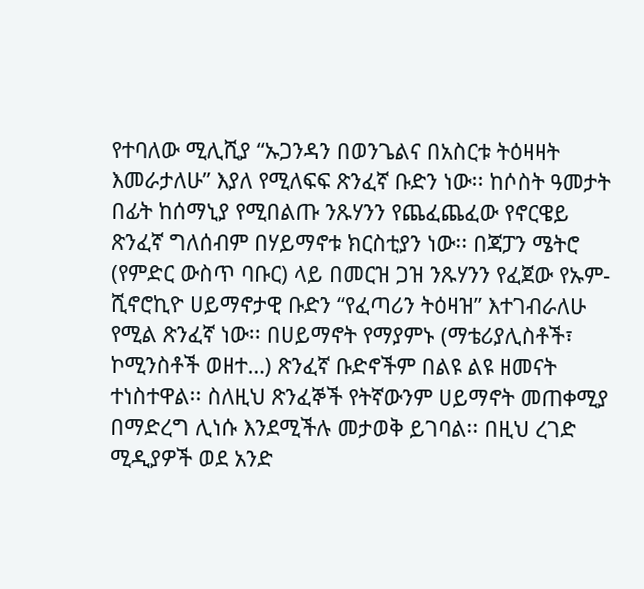የተባለው ሚሊሺያ “ኡጋንዳን በወንጌልና በአስርቱ ትዕዛዛት እመራታለሁ” እያለ የሚለፍፍ ጽንፈኛ ቡድን ነው፡፡ ከሶስት ዓመታት በፊት ከሰማኒያ የሚበልጡ ንጹሃንን የጨፈጨፈው የኖርዌይ ጽንፈኛ ግለሰብም በሃይማኖቱ ክርስቲያን ነው፡፡ በጃፓን ሜትሮ (የምድር ውስጥ ባቡር) ላይ በመርዝ ጋዝ ንጹሃንን የፈጀው የኡም-ሺኖሮኪዮ ሀይማኖታዊ ቡድን “የፈጣሪን ትዕዛዝ” እተገብራለሁ የሚል ጽንፈኛ ነው፡፡ በሀይማኖት የማያምኑ (ማቴሪያሊስቶች፣ ኮሚንስቶች ወዘተ…) ጽንፈኛ ቡድኖችም በልዩ ልዩ ዘመናት ተነስተዋል፡፡ ስለዚህ ጽንፈኞች የትኛውንም ሀይማኖት መጠቀሚያ በማድረግ ሊነሱ እንደሚችሉ መታወቅ ይገባል፡፡ በዚህ ረገድ ሚዲያዎች ወደ አንድ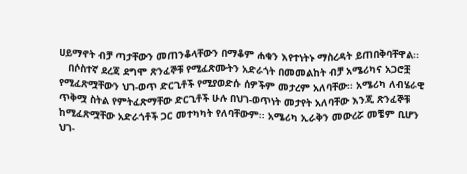ሀይማኖት ብቻ ጣታቸውን መጠንቆላቸውን በማቆም ሐቁን እየተነትኑ ማስረዳት ይጠበቅባቸዋል፡፡
   በሶስተኛ ደረጃ ደግሞ ጽንፈኞቹ የሚፈጽሙትን አድራጎት በመመልከት ብቻ አሜሪካና አጋሮቿ የሚፈጽሟቸውን ህገ-ወጥ ድርጊቶች የሚያወድሱ ሰዎችም መታረም አለባቸው፡፡ አሜሪካ ለብሄራዊ ጥቅሟ ስትል የምትፈጽማቸው ድርጊቶች ሁሉ በህገ-ወጥነት መታየት አለባቸው እንጂ ጽንፈኞቹ ከሚፈጽሟቸው አድራጎቶች ጋር መተካካት የለባቸውም፡፡ አሜሪካ ኢራቅን መውረሯ መቼም ቢሆን ህገ-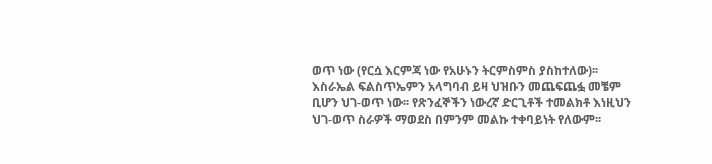ወጥ ነው (የርሷ እርምጃ ነው የአሁኑን ትርምስምስ ያስከተለው)፡፡ እስራኤል ፍልስጥኤምን አላግባብ ይዛ ህዝቡን መጨፍጨፏ መቼም ቢሆን ህገ-ወጥ ነው፡፡ የጽንፈኞችን ነውረኛ ድርጊቶች ተመልክቶ እነዚህን ህገ-ወጥ ስራዎች ማወደስ በምንም መልኩ ተቀባይነት የለውም፡፡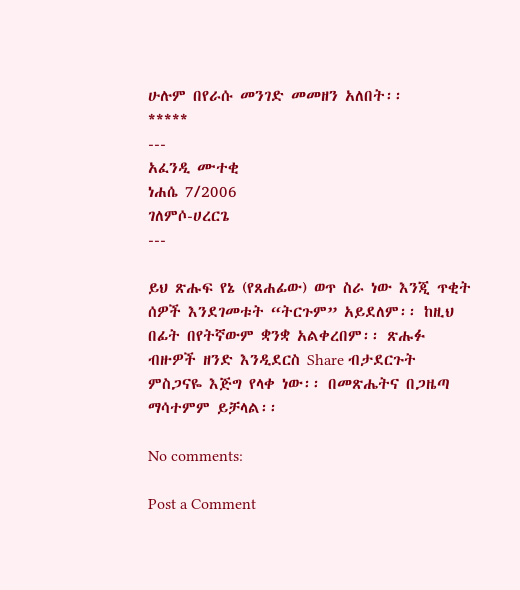ሁሉም በየራሱ መንገድ መመዘን አለበት፡፡
*****
---
አፈንዲ ሙተቂ
ነሐሴ 7/2006
ገለምሶ-ሀረርጌ
---

ይህ ጽሑፍ የኔ (የጸሐፊው) ወጥ ስራ ነው እንጂ ጥቂት ሰዎች እንደገመቱት “ትርጉም” አይደለም፡፡ ከዚህ በፊት በየትኛውም ቋንቋ አልቀረበም፡፡ ጽሑፉ ብዙዎች ዘንድ እንዲደርስ Share ብታደርጉት ምስጋናዬ እጅግ የላቀ ነው፡፡ በመጽሔትና በጋዜጣ ማሳተምም ይቻላል፡፡

No comments:

Post a Comment